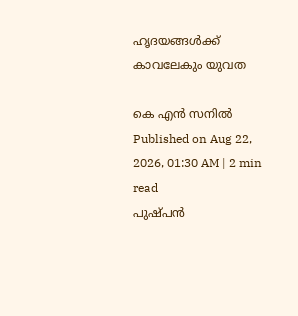ഹൃദയങ്ങൾക്ക് കാവലേകും യുവത

കെ എൻ സനിൽ
Published on Aug 22, 2026, 01:30 AM | 2 min read
പുഷ്പൻ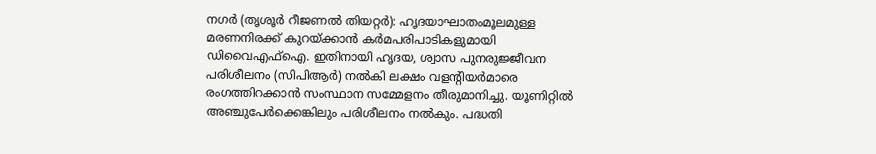നഗർ (തൃശൂർ റീജണൽ തിയറ്റർ): ഹൃദയാഘാതംമൂലമുള്ള മരണനിരക്ക് കുറയ്ക്കാൻ കർമപരിപാടികളുമായി ഡിവൈഎഫ്ഐ. ഇതിനായി ഹൃദയ, ശ്വാസ പുനരുജ്ജീവന പരിശീലനം (സിപിആർ) നൽകി ലക്ഷം വളന്റിയർമാരെ രംഗത്തിറക്കാൻ സംസ്ഥാന സമ്മേളനം തീരുമാനിച്ചു. യൂണിറ്റിൽ അഞ്ചുപേർക്കെങ്കിലും പരിശീലനം നൽകും. പദ്ധതി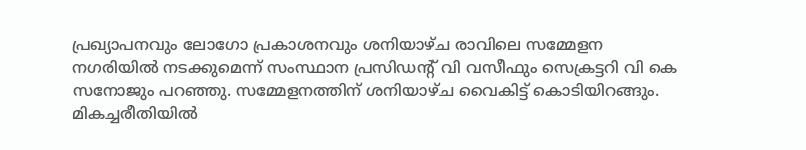പ്രഖ്യാപനവും ലോഗോ പ്രകാശനവും ശനിയാഴ്ച രാവിലെ സമ്മേളന നഗരിയിൽ നടക്കുമെന്ന് സംസ്ഥാന പ്രസിഡന്റ് വി വസീഫും സെക്രട്ടറി വി കെ സനോജും പറഞ്ഞു. സമ്മേളനത്തിന് ശനിയാഴ്ച വൈകിട്ട് കൊടിയിറങ്ങും.
മികച്ചരീതിയിൽ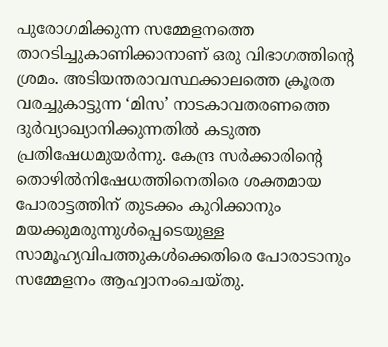പുരോഗമിക്കുന്ന സമ്മേളനത്തെ താറടിച്ചുകാണിക്കാനാണ് ഒരു വിഭാഗത്തിന്റെ ശ്രമം. അടിയന്തരാവസ്ഥക്കാലത്തെ ക്രൂരത വരച്ചുകാട്ടുന്ന ‘മിസ’ നാടകാവതരണത്തെ ദുർവ്യാഖ്യാനിക്കുന്നതിൽ കടുത്ത പ്രതിഷേധമുയർന്നു. കേന്ദ്ര സർക്കാരിന്റെ തൊഴിൽനിഷേധത്തിനെതിരെ ശക്തമായ പോരാട്ടത്തിന് തുടക്കം കുറിക്കാനും മയക്കുമരുന്നുൾപ്പെടെയുള്ള സാമൂഹ്യവിപത്തുകൾക്കെതിരെ പോരാടാനും സമ്മേളനം ആഹ്വാനംചെയ്തു.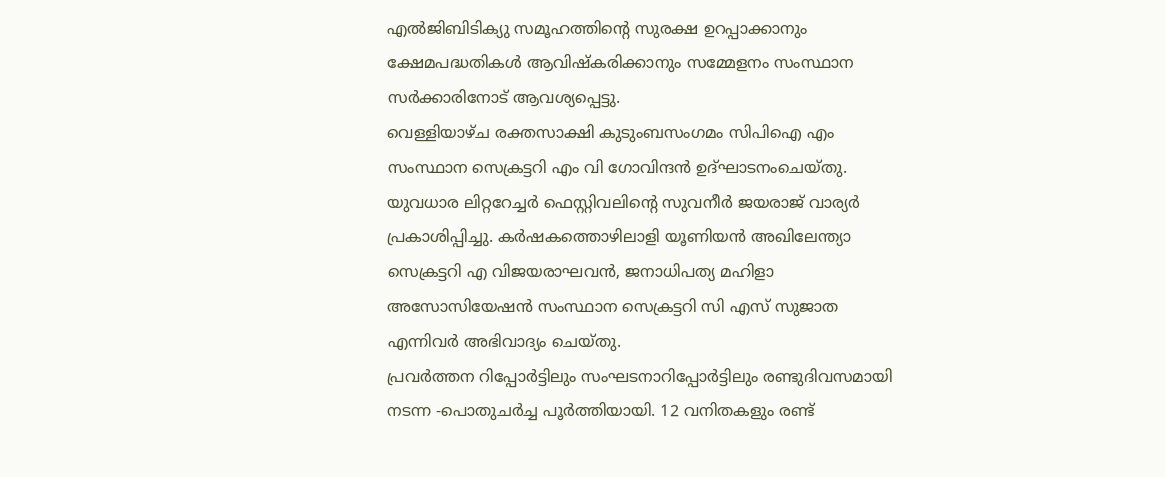എൽജിബിടിക്യു സമൂഹത്തിന്റെ സുരക്ഷ ഉറപ്പാക്കാനും ക്ഷേമപദ്ധതികൾ ആവിഷ്കരിക്കാനും സമ്മേളനം സംസ്ഥാന സർക്കാരിനോട് ആവശ്യപ്പെട്ടു.
വെള്ളിയാഴ്ച രക്തസാക്ഷി കുടുംബസംഗമം സിപിഐ എം സംസ്ഥാന സെക്രട്ടറി എം വി ഗോവിന്ദൻ ഉദ്ഘാടനംചെയ്തു. യുവധാര ലിറ്ററേച്ചർ ഫെസ്റ്റിവലിന്റെ സുവനീർ ജയരാജ് വാര്യർ പ്രകാശിപ്പിച്ചു. കർഷകത്തൊഴിലാളി യൂണിയൻ അഖിലേന്ത്യാ സെക്രട്ടറി എ വിജയരാഘവൻ, ജനാധിപത്യ മഹിളാ അസോസിയേഷൻ സംസ്ഥാന സെക്രട്ടറി സി എസ് സുജാത എന്നിവർ അഭിവാദ്യം ചെയ്തു.
പ്രവർത്തന റിപ്പോർട്ടിലും സംഘടനാറിപ്പോർട്ടിലും രണ്ടുദിവസമായി നടന്ന -പൊതുചർച്ച പൂർത്തിയായി. 12 വനിതകളും രണ്ട്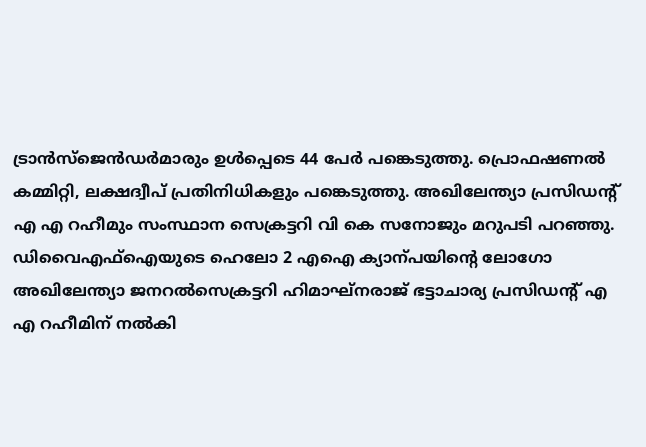ട്രാൻസ്ജെൻഡർമാരും ഉൾപ്പെടെ 44 പേർ പങ്കെടുത്തു. പ്രൊഫഷണൽ കമ്മിറ്റി, ലക്ഷദ്വീപ് പ്രതിനിധികളും പങ്കെടുത്തു. അഖിലേന്ത്യാ പ്രസിഡന്റ് എ എ റഹീമും സംസ്ഥാന സെക്രട്ടറി വി കെ സനോജും മറുപടി പറഞ്ഞു.
ഡിവൈഎഫ്ഐയുടെ ഹെലോ 2 എഐ ക്യാന്പയിന്റെ ലോഗോ അഖിലേന്ത്യാ ജനറൽസെക്രട്ടറി ഹിമാഘ്നരാജ് ഭട്ടാചാര്യ പ്രസിഡന്റ് എ എ റഹീമിന് നൽകി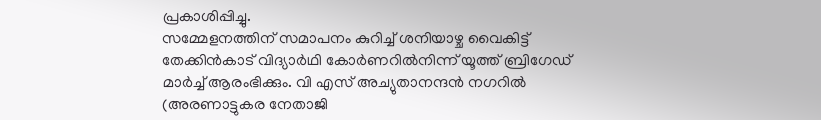പ്രകാശിപ്പിച്ചു.
സമ്മേളനത്തിന് സമാപനം കുറിച്ച് ശനിയാഴ്ച വൈകിട്ട് തേക്കിൻകാട് വിദ്യാർഥി കോർണറിൽനിന്ന് യൂത്ത് ബ്രിഗേഡ് മാർച്ച് ആരംഭിക്കും. വി എസ് അച്യുതാനന്ദൻ നഗറിൽ (അരണാട്ടുകര നേതാജി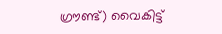ഗ്രൗണ്ട്) വൈകിട്ട്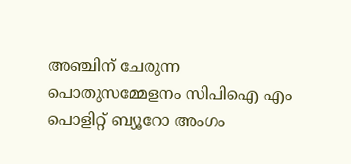അഞ്ചിന് ചേരുന്ന പൊതുസമ്മേളനം സിപിഐ എം പൊളിറ്റ് ബ്യൂറോ അംഗം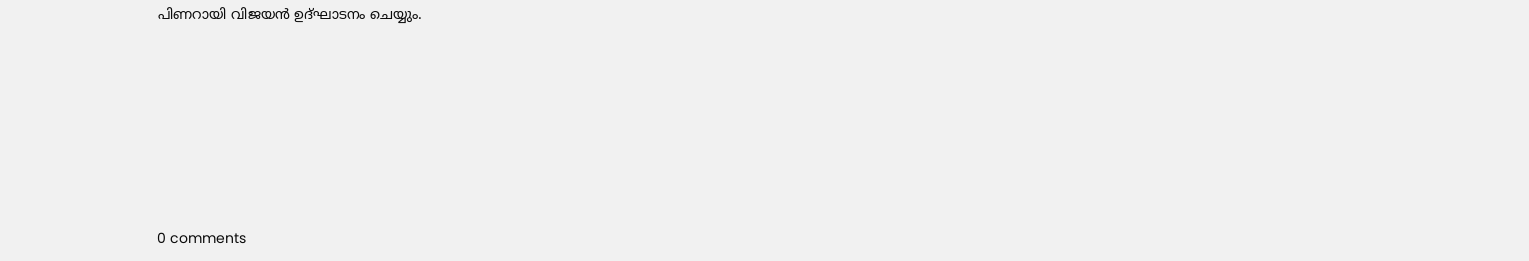പിണറായി വിജയൻ ഉദ്ഘാടനം ചെയ്യും.










0 comments